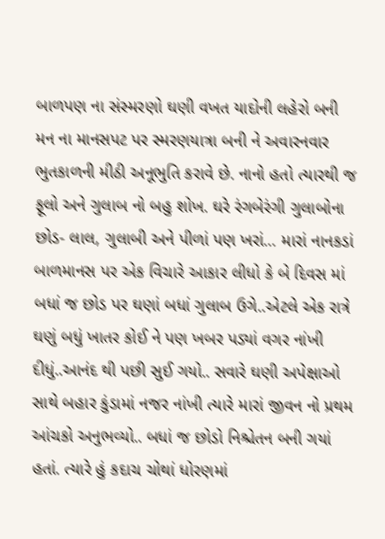બાળપણ ના સંસ્મરણો ઘણી વખત યાદોની લહેરો બની મન ના માનસપટ પર સ્મરણયાત્રા બની ને અવારનવાર ભુતકાળની મીઠી અનૂભુતિ કરાવે છે. નાનો હતો ત્યારથી જ ફૂલો અને ગુલાબ નો બહુ શોખ. ઘરે રંગબેરંગી ગુલાબોના છોડ- લાલ, ગુલાબી અને પીળાં પણ ખરાં… મારાં નાનકડાં બાળમાનસ પર એક વિચારે આકાર લીધો કે બે દિવસ માં બધાં જ છોડ પર ઘણાં બધાં ગુલાબ ઉગે..એટલે એક રાત્રે ઘણું બધું ખાતર કોઈ ને પણ ખબર પડ્યાં વગર નાંખી દીધું..આનંદ થી પછી સુઈ ગયો.. સવારે ઘણી અપેક્ષાઓ સાથે બહાર કુંડામાં નજર નાંખી ત્યારે મારાં જીવન નો પ્રથમ આંચકો અનુભવ્યો.. બધાં જ છોડો નિશ્ચેતન બની ગયાં હતાં. ત્યારે હું કદાચ ચોથાં ધોરણમાં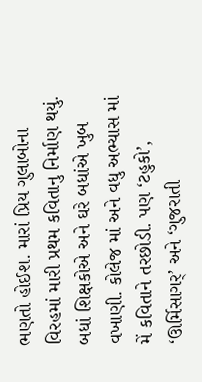ભણતો હોઈશ. મારાં પ્રિય ગુલાબોના વિરહમાં મારી પ્રથમ કવિતાનુ નિર્માણ થયું. બધાં શિક્ષકોએ અને ઘરે બધાંએ ખુબ વખાણી. કોલેજ માં અને વધુ અભ્યાસ માં મેં કવિતાને તરછોડી. પણ ‘ટહુકો’, ‘ઊર્મિસાગર્’ અને ‘ગુજરાતી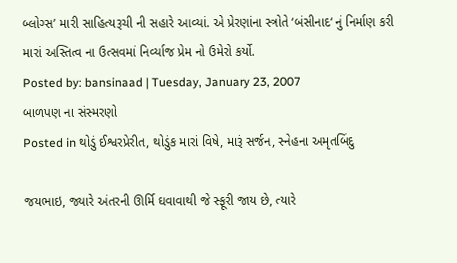બ્લોગ્સ’ મારી સાહિત્યરૂચી ની સહારે આવ્યાં. એ પ્રેરણાંના સ્ત્રોતે ‘બંસીનાદ‘ નું નિર્માણ કરી મારાં અસ્તિત્વ ના ઉત્સવમાં નિર્વ્યાજ પ્રેમ નો ઉમેરો કર્યો.
Posted by: bansinaad | Tuesday, January 23, 2007
બાળપણ ના સંસ્મરણો
Posted in થોડું ઈશ્વરપ્રેરીત, થોડુંક મારાં વિષે, મારૂં સર્જન, સ્નેહના અમૃતબિંદુ

જયભાઇ, જ્યારે અંતરની ઊર્મિ ઘવાવાથી જે સ્ફૂરી જાય છે, ત્યારે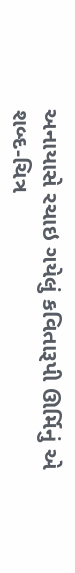અનાયાસે રચાઇ ગયેલું કવિતારૂપી ઊર્મિનું એ શબ્દ-ચિત્ર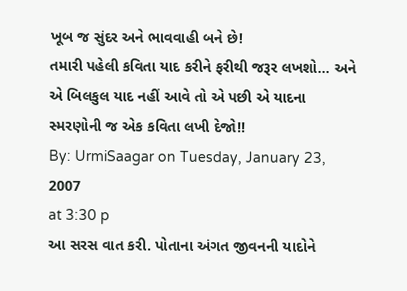ખૂબ જ સુંદર અને ભાવવાહી બને છે!
તમારી પહેલી કવિતા યાદ કરીને ફરીથી જરૂર લખશો… અને એ બિલકુલ યાદ નહીં આવે તો એ પછી એ યાદના સ્મરણોની જ એક કવિતા લખી દેજો!!
By: UrmiSaagar on Tuesday, January 23, 2007
at 3:30 p
આ સરસ વાત કરી. પોતાના અંગત જીવનની યાદોને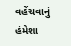વહેંચવાનું હંમેશા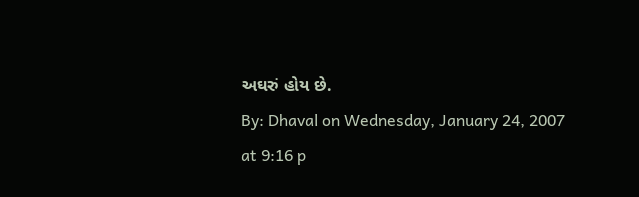અઘરું હોય છે.
By: Dhaval on Wednesday, January 24, 2007
at 9:16 p